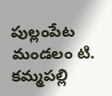పుల్లంపేట మండలం టి. కమ్మపల్లి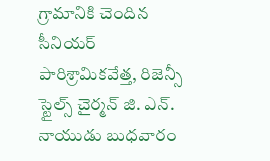గ్రామానికి చెందిన సీనియర్ పారిశ్రామికవేత్త, రిజెన్సీ స్టైల్స్ చైర్మన్ జి. ఎన్. నాయుడు బుధవారం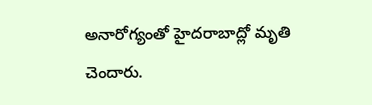అనారోగ్యంతో హైదరాబాద్లో మృతి చెందారు.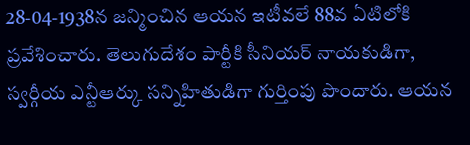28-04-1938న జన్మించిన ఆయన ఇటీవలే 88వ ఏటిలోకి ప్రవేశించారు. తెలుగుదేశం పార్టీకి సీనియర్ నాయకుడిగా, స్వర్గీయ ఎన్టీఆర్కు సన్నిహితుడిగా గుర్తింపు పొందారు. ఆయన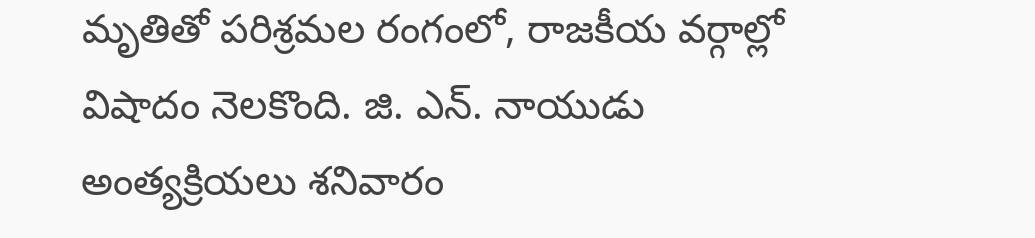మృతితో పరిశ్రమల రంగంలో, రాజకీయ వర్గాల్లో విషాదం నెలకొంది. జి. ఎన్. నాయుడు అంత్యక్రియలు శనివారం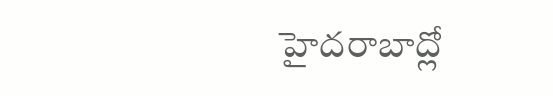హైదరాబాద్లో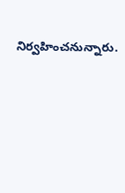నిర్వహించనున్నారు.